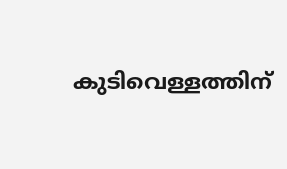കുടിവെള്ളത്തിന്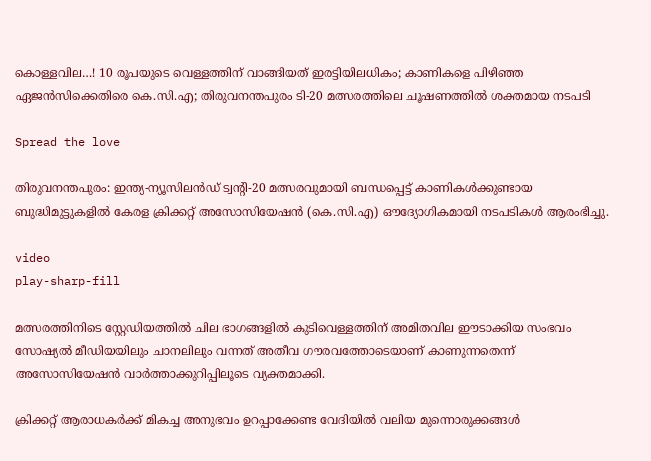കൊള്ളവില…! 10 രൂപയുടെ വെള്ളത്തിന് വാങ്ങിയത് ഇരട്ടിയിലധികം; കാണികളെ പിഴിഞ്ഞ ഏജന്‍സിക്കെതിരെ കെ.സി.എ; തിരുവനന്തപുരം ടി-20 മത്സരത്തിലെ ചൂഷണത്തില്‍ ശക്തമായ നടപടി

Spread the love

തിരുവനന്തപുരം: ഇന്ത്യ-ന്യൂസിലന്‍ഡ് ട്വന്റി-20 മത്സരവുമായി ബന്ധപ്പെട്ട് കാണികള്‍ക്കുണ്ടായ ബുദ്ധിമുട്ടുകളില്‍ കേരള ക്രിക്കറ്റ് അസോസിയേഷന്‍ (കെ.സി.എ) ഔദ്യോഗികമായി നടപടികള്‍ ആരംഭിച്ചു.

video
play-sharp-fill

മത്സരത്തിനിടെ സ്റ്റേഡിയത്തില്‍ ചില ഭാഗങ്ങളില്‍ കുടിവെള്ളത്തിന് അമിതവില ഈടാക്കിയ സംഭവം സോഷ്യല്‍ മീഡിയയിലും ചാനലിലും വന്നത് അതീവ ഗൗരവത്തോടെയാണ് കാണുന്നതെന്ന് അസോസിയേഷന്‍ വാര്‍ത്താക്കുറിപ്പിലൂടെ വ്യക്തമാക്കി.

ക്രിക്കറ്റ് ആരാധകര്‍ക്ക് മികച്ച അനുഭവം ഉറപ്പാക്കേണ്ട വേദിയില്‍ വലിയ മുന്നൊരുക്കങ്ങള്‍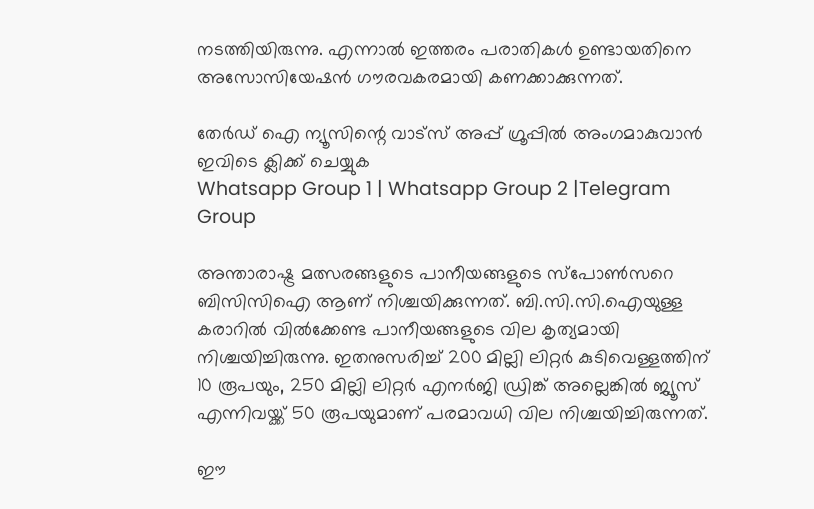നടത്തിയിരുന്നു. എന്നാല്‍ ഇത്തരം പരാതികള്‍ ഉണ്ടായതിനെ അസോസിയേഷന്‍ ഗൗരവകരമായി കണക്കാക്കുന്നത്.

തേർഡ് ഐ ന്യൂസിന്റെ വാട്സ് അപ്പ് ഗ്രൂപ്പിൽ അംഗമാകുവാൻ ഇവിടെ ക്ലിക്ക് ചെയ്യുക
Whatsapp Group 1 | Whatsapp Group 2 |Telegram Group

അന്താരാഷ്ട്ര മത്സരങ്ങളുടെ പാനീയങ്ങളുടെ സ്‌പോണ്‍സറെ ബിസിസിഐ ആണ് നിശ്ചയിക്കുന്നത്. ബി.സി.സി.ഐയുള്ള കരാറില്‍ വില്‍ക്കേണ്ട പാനീയങ്ങളുടെ വില കൃത്യമായി നിശ്ചയിച്ചിരുന്നു. ഇതനുസരിച്ച്‌ 200 മില്ലി ലിറ്റര്‍ കുടിവെള്ളത്തിന് 10 രൂപയും, 250 മില്ലി ലിറ്റര്‍ എനര്‍ജി ഡ്രിങ്ക് അല്ലെങ്കില്‍ ജ്യൂസ് എന്നിവയ്ക്ക് 50 രൂപയുമാണ് പരമാവധി വില നിശ്ചയിച്ചിരുന്നത്.

ഈ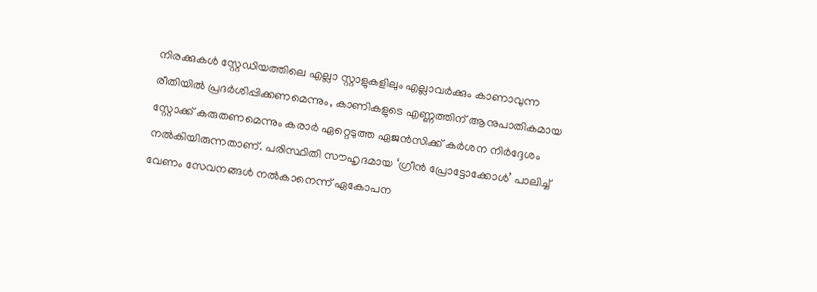നിരക്കുകള്‍ സ്റ്റേഡിയത്തിലെ എല്ലാ സ്റ്റാളുകളിലും എല്ലാവര്‍ക്കും കാണാവുന്ന രീതിയില്‍ പ്രദര്‍ശിപ്പിക്കണമെന്നും, കാണികളുടെ എണ്ണത്തിന് ആനുപാതികമായ സ്റ്റോക്ക് കരുതണമെന്നും കരാര്‍ ഏറ്റെടുത്ത ഏജന്‍സിക്ക് കര്‍ശന നിര്‍ദ്ദേശം നല്‍കിയിരുന്നതാണ്. പരിസ്ഥിതി സൗഹൃദമായ ‘ഗ്രീന്‍ പ്രോട്ടോക്കോള്‍’ പാലിച്ച്‌ വേണം സേവനങ്ങള്‍ നല്‍കാനെന്ന് ഏകോപന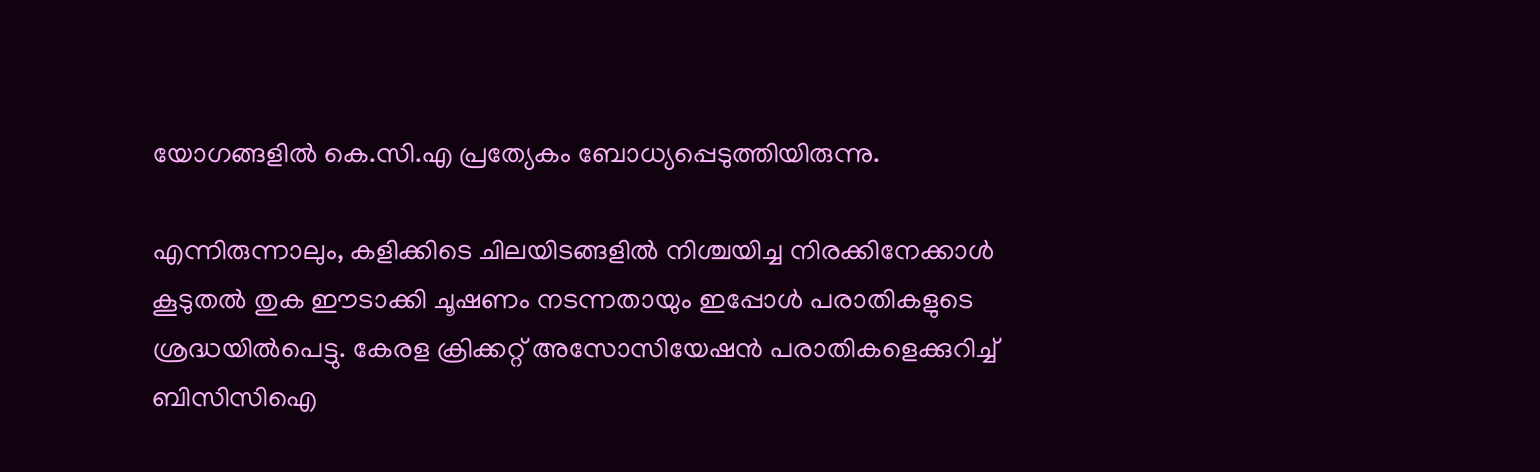യോഗങ്ങളില്‍ കെ.സി.എ പ്രത്യേകം ബോധ്യപ്പെടുത്തിയിരുന്നു.

എന്നിരുന്നാലും, കളിക്കിടെ ചിലയിടങ്ങളില്‍ നിശ്ചയിച്ച നിരക്കിനേക്കാള്‍ കൂടുതല്‍ തുക ഈടാക്കി ചൂഷണം നടന്നതായും ഇപ്പോള്‍ പരാതികളുടെ ശ്രദ്ധയില്‍പെട്ടു. കേരള ക്രിക്കറ്റ് അസോസിയേഷന്‍ പരാതികളെക്കുറിച്ച്‌ ബിസിസിഐ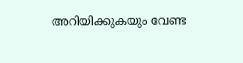അറിയിക്കുകയും വേണ്ട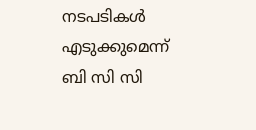നടപടികള്‍ എടുക്കുമെന്ന് ബി സി സി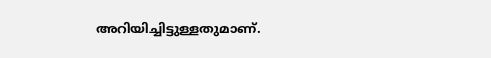അറിയിച്ചിട്ടുള്ളതുമാണ്.